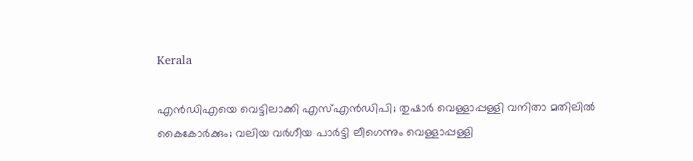Kerala

എന്‍ഡിഎയെ വെട്ടിലാക്കി എസ്എന്‍ഡിപി; തുഷാര്‍ വെള്ളാപ്പള്ളി വനിതാ മതിലില്‍ കൈകോര്‍ക്കും; വലിയ വര്‍ഗീയ പാര്‍ട്ടി ലീഗെന്നും വെള്ളാപ്പള്ളി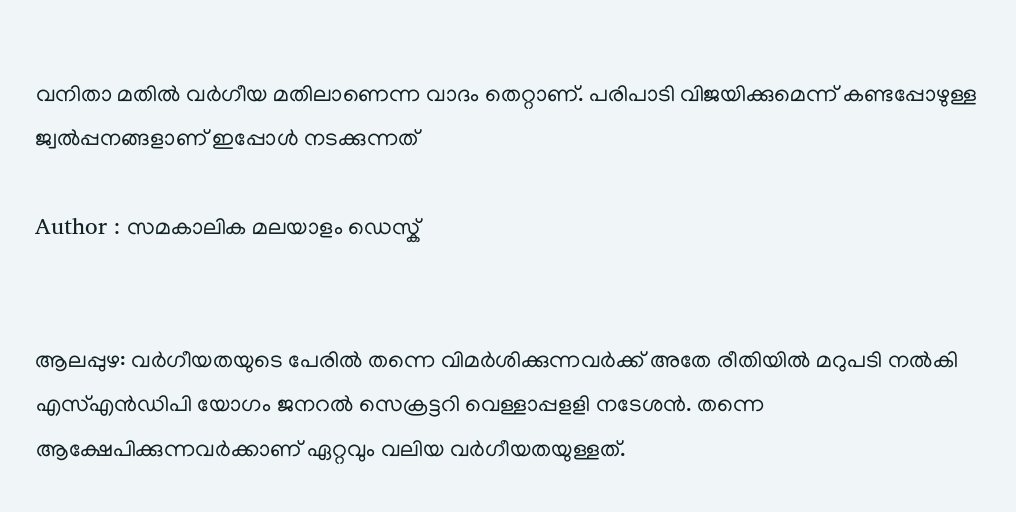വനിതാ മതില്‍ വര്‍ഗീയ മതിലാണെന്ന വാദം തെറ്റാണ്. പരിപാടി വിജയിക്കുമെന്ന് കണ്ടപ്പോഴുള്ള ജ്വല്‍പ്പനങ്ങളാണ് ഇപ്പോള്‍ നടക്കുന്നത്

Author : സമകാലിക മലയാളം ഡെസ്ക്


ആലപ്പുഴ: വര്‍ഗീയതയുടെ പേരില്‍ തന്നെ വിമര്‍ശിക്കുന്നവര്‍ക്ക് അതേ രീതിയില്‍ മറുപടി നല്‍കി എസ്എന്‍ഡിപി യോഗം ജനറല്‍ സെക്രട്ടറി വെള്ളാപ്പളളി നടേശന്‍. തന്നെ ആക്ഷേപിക്കുന്നവര്‍ക്കാണ് ഏറ്റവും വലിയ വര്‍ഗീയതയുള്ളത്.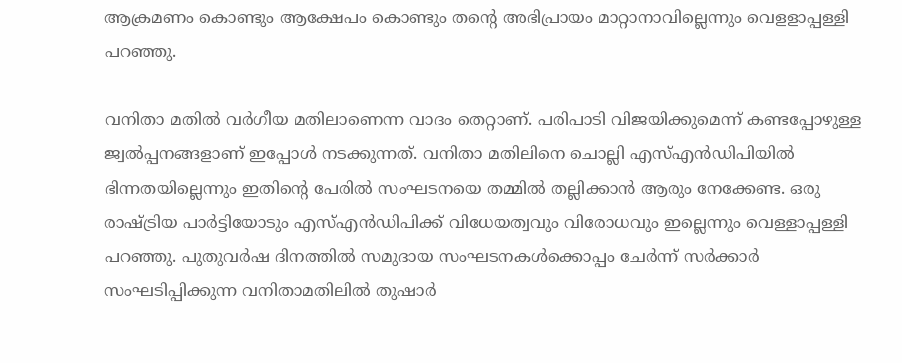ആക്രമണം കൊണ്ടും ആക്ഷേപം കൊണ്ടും തന്റെ അഭിപ്രായം മാറ്റാനാവില്ലെന്നും വെളളാപ്പള്ളി പറഞ്ഞു.

വനിതാ മതില്‍ വര്‍ഗീയ മതിലാണെന്ന വാദം തെറ്റാണ്. പരിപാടി വിജയിക്കുമെന്ന് കണ്ടപ്പോഴുള്ള ജ്വല്‍പ്പനങ്ങളാണ് ഇപ്പോള്‍ നടക്കുന്നത്. വനിതാ മതിലിനെ ചൊല്ലി എസ്എന്‍ഡിപിയില്‍ ഭിന്നതയില്ലെന്നും ഇതിന്റെ പേരില്‍ സംഘടനയെ തമ്മില്‍ തല്ലിക്കാന്‍ ആരും നേക്കേണ്ട. ഒരു രാഷ്ട്രിയ പാര്‍ട്ടിയോടും എസ്എന്‍ഡിപിക്ക് വിധേയത്വവും വിരോധവും ഇല്ലെന്നും വെള്ളാപ്പള്ളി പറഞ്ഞു. പുതുവര്‍ഷ ദിനത്തില്‍ സമുദായ സംഘടനകള്‍ക്കൊപ്പം ചേര്‍ന്ന് സര്‍ക്കാര്‍ സംഘടിപ്പിക്കുന്ന വനിതാമതിലില്‍ തുഷാര്‍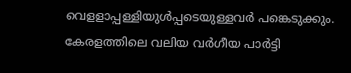വെളളാപ്പള്ളിയുള്‍പ്പടെയുള്ളവര്‍ പങ്കെടുക്കും. കേരളത്തിലെ വലിയ വര്‍ഗീയ പാര്‍ട്ടി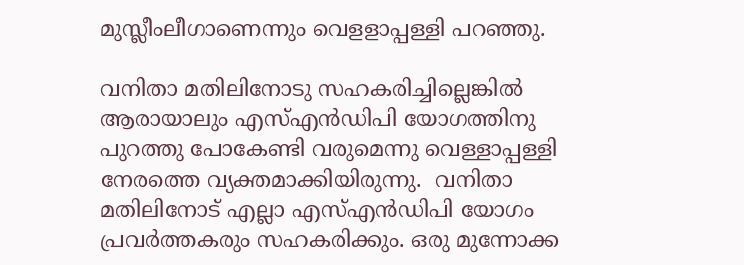മുസ്ലീംലീഗാണെന്നും വെളളാപ്പള്ളി പറഞ്ഞു.

വനിതാ മതിലിനോടു സഹകരിച്ചില്ലെങ്കില്‍ ആരായാലും എസ്എന്‍ഡിപി യോഗത്തിനു പുറത്തു പോകേണ്ടി വരുമെന്നു വെള്ളാപ്പള്ളി നേരത്തെ വ്യക്തമാക്കിയിരുന്നു.  വനിതാ മതിലിനോട് എല്ലാ എസ്എന്‍ഡിപി യോഗം പ്രവര്‍ത്തകരും സഹകരിക്കും. ഒരു മുന്നോക്ക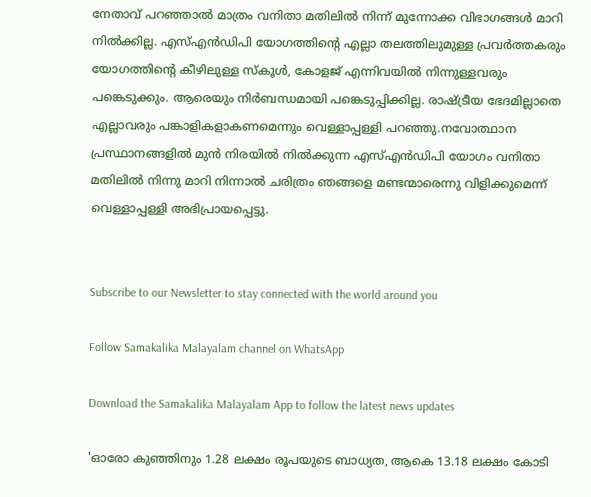നേതാവ് പറഞ്ഞാല്‍ മാത്രം വനിതാ മതിലില്‍ നിന്ന് മുന്നോക്ക വിഭാഗങ്ങള്‍ മാറി നില്‍ക്കില്ല. എസ്എന്‍ഡിപി യോഗത്തിന്റെ എല്ലാ തലത്തിലുമുള്ള പ്രവര്‍ത്തകരും യോഗത്തിന്റെ കീഴിലുള്ള സ്‌കൂള്‍, കോളജ് എന്നിവയില്‍ നിന്നുള്ളവരും പങ്കെടുക്കും. ആരെയും നിര്‍ബന്ധമായി പങ്കെടുപ്പിക്കില്ല. രാഷ്ട്രീയ ഭേദമില്ലാതെ എല്ലാവരും പങ്കാളികളാകണമെന്നും വെള്ളാപ്പള്ളി പറഞ്ഞു.നവോത്ഥാന പ്രസ്ഥാനങ്ങളില്‍ മുന്‍ നിരയില്‍ നില്‍ക്കുന്ന എസ്എന്‍ഡിപി യോഗം വനിതാ മതിലില്‍ നിന്നു മാറി നിന്നാല്‍ ചരിത്രം ഞങ്ങളെ മണ്ടന്മാരെന്നു വിളിക്കുമെന്ന് വെള്ളാപ്പള്ളി അഭിപ്രായപ്പെട്ടു.


Subscribe to our Newsletter to stay connected with the world around you

Follow Samakalika Malayalam channel on WhatsApp

Download the Samakalika Malayalam App to follow the latest news updates

'ഓരോ കുഞ്ഞിനും 1.28 ലക്ഷം രൂപയുടെ ബാധ്യത, ആകെ 13.18 ലക്ഷം കോടി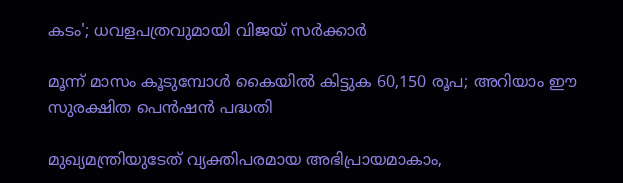കടം'; ധവളപത്രവുമായി വിജയ്‌ സർക്കാർ

മൂന്ന് മാസം കൂടുമ്പോള്‍ കൈയില്‍ കിട്ടുക 60,150 രൂപ; അറിയാം ഈ സുരക്ഷിത പെന്‍ഷന്‍ പദ്ധതി

മുഖ്യമന്ത്രിയുടേത് വ്യക്തിപരമായ അഭിപ്രായമാകാം,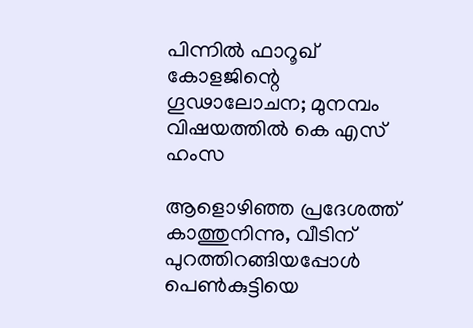പിന്നിൽ ഫാറൂഖ് കോളജിന്റെ ഗൂഢാലോചന; മുനമ്പം വിഷയത്തിൽ കെ എസ് ഹംസ

ആളൊഴിഞ്ഞ പ്രദേശത്ത് കാത്തുനിന്നു, വീടിന് പുറത്തിറങ്ങിയപ്പോള്‍ പെണ്‍കുട്ടിയെ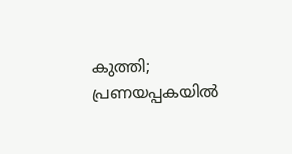കുത്തി; പ്രണയപ്പകയില്‍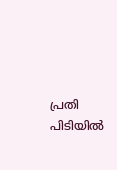പ്രതി പിടിയില്‍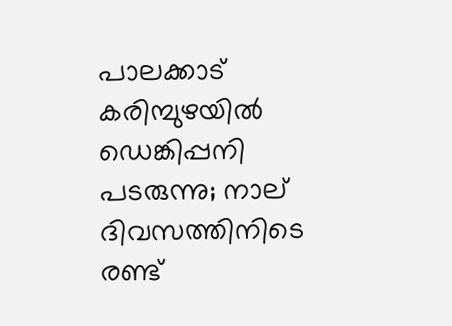പാലക്കാട് കരിമ്പുഴയിൽ ഡെങ്കിപ്പനി പടരുന്നു; നാല് ദിവസത്തിനിടെ രണ്ട്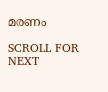മരണം

SCROLL FOR NEXT